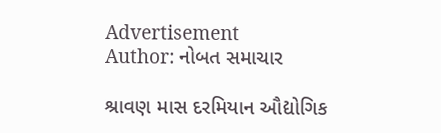Advertisement
Author: નોબત સમાચાર

શ્રાવણ માસ દરમિયાન ઔદ્યોગિક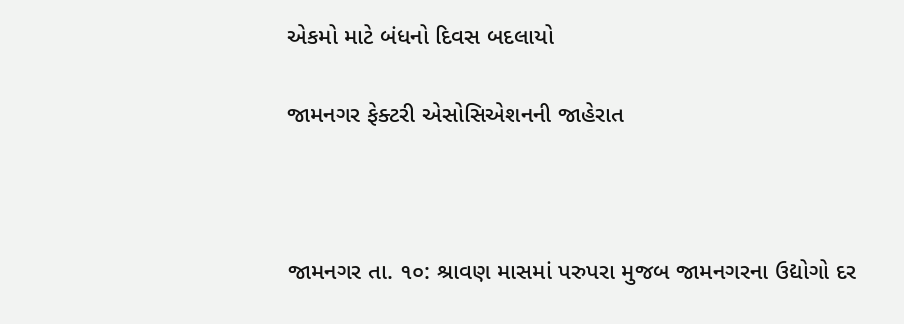એકમો માટે બંધનો દિવસ બદલાયો

જામનગર ફેક્ટરી એસોસિએશનની જાહેરાત



જામનગર તા. ૧૦: શ્રાવણ માસમાં પરુપરા મુજબ જામનગરના ઉદ્યોગો દર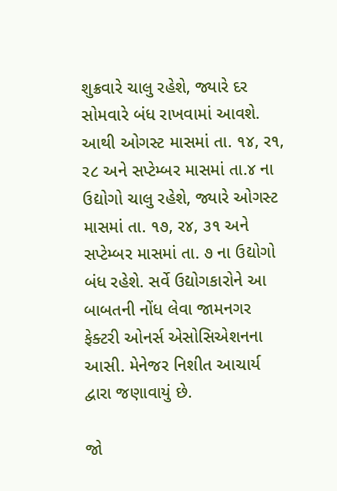શુક્રવારે ચાલુ રહેશે, જ્યારે દર સોમવારે બંધ રાખવામાં આવશે. આથી ઓગસ્ટ માસમાં તા. ૧૪, ર૧, ર૮ અને સપ્ટેમ્બર માસમાં તા.૪ ના ઉદ્યોગો ચાલુ રહેશે, જ્યારે ઓગસ્ટ માસમાં તા. ૧૭, ર૪, ૩૧ અને સપ્ટેમ્બર માસમાં તા. ૭ ના ઉદ્યોગો બંધ રહેશે. સર્વે ઉદ્યોગકારોને આ બાબતની નોંધ લેવા જામનગર ફેક્ટરી ઓનર્સ એસોસિએશનના આસી. મેનેજર નિશીત આચાર્ય દ્વારા જણાવાયું છે.

જો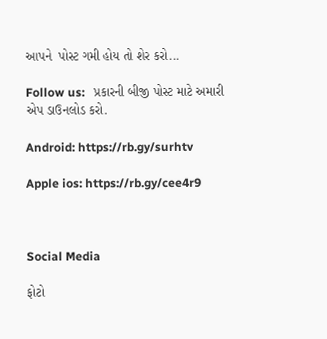આપને  પોસ્ટ ગમી હોય તો શેર કરો...

Follow us:   પ્રકારની બીજી પોસ્ટ માટે અમારી એપ ડાઉનલોડ કરો.

Android: https://rb.gy/surhtv

Apple ios: https://rb.gy/cee4r9



Social Media

ફોટો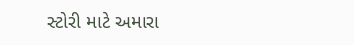સ્ટોરી માટે અમારા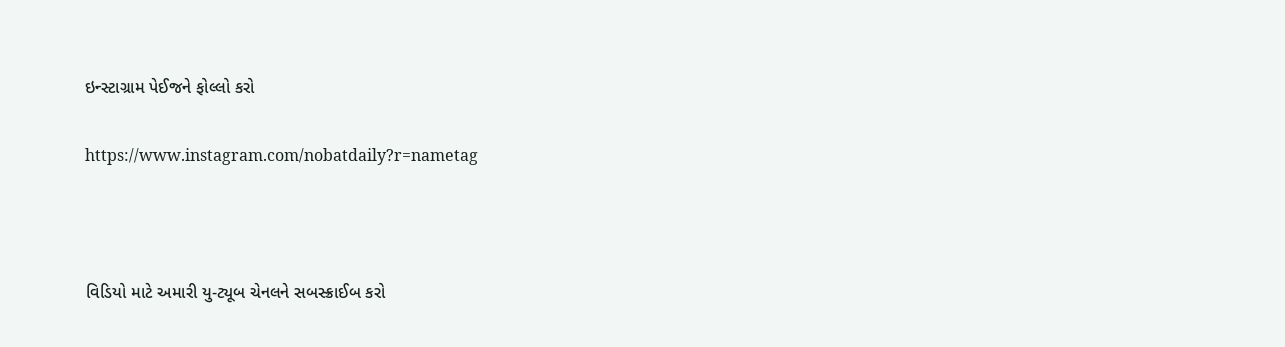ઇન્સ્ટાગ્રામ પેઈજને ફોલ્લો કરો

https://www.instagram.com/nobatdaily?r=nametag



વિડિયો માટે અમારી યુ-ટ્યૂબ ચેનલને સબસ્ક્રાઈબ કરો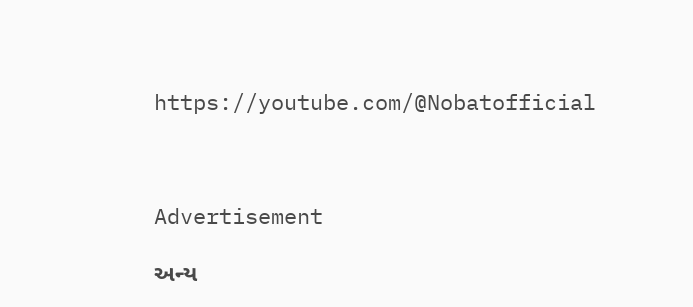https://youtube.com/@Nobatofficial



Advertisement

અન્ય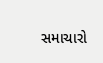સમાચારો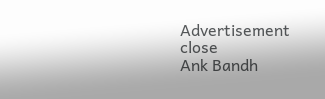Advertisement
close
Ank Bandh